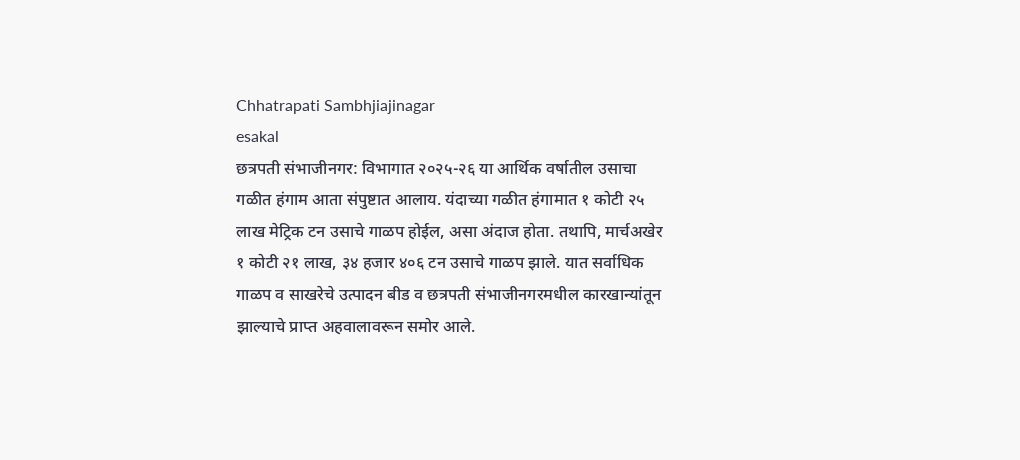Chhatrapati Sambhjiajinagar
esakal
छत्रपती संभाजीनगर: विभागात २०२५-२६ या आर्थिक वर्षातील उसाचा गळीत हंगाम आता संपुष्टात आलाय. यंदाच्या गळीत हंगामात १ कोटी २५ लाख मेट्रिक टन उसाचे गाळप होईल, असा अंदाज होता. तथापि, मार्चअखेर १ कोटी २१ लाख, ३४ हजार ४०६ टन उसाचे गाळप झाले. यात सर्वाधिक गाळप व साखरेचे उत्पादन बीड व छत्रपती संभाजीनगरमधील कारखान्यांतून झाल्याचे प्राप्त अहवालावरून समोर आले.